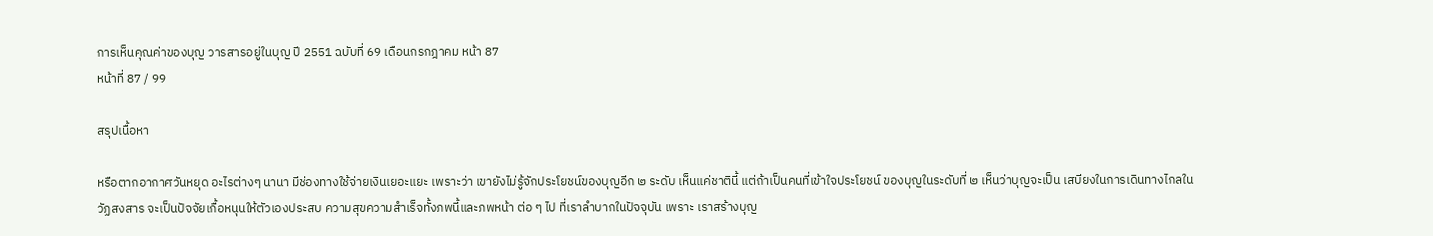การเห็นคุณค่าของบุญ วารสารอยู่ในบุญ ปี 2551 ฉบับที่ 69 เดือนกรกฎาคม หน้า 87
หน้าที่ 87 / 99

สรุปเนื้อหา

หรือตากอากาศวันหยุด อะไรต่างๆ นานา มีช่องทางใช้จ่ายเงินเยอะแยะ เพราะว่า เขายังไม่รู้จักประโยชน์ของบุญอีก ๒ ระดับ เห็นแค่ชาตินี้ แต่ถ้าเป็นคนที่เข้าใจประโยชน์ ของบุญในระดับที่ ๒ เห็นว่าบุญจะเป็น เสบียงในการเดินทางไกลในวัฏสงสาร จะเป็นปัจจัยเกื้อหนุนให้ตัวเองประสบ ความสุขความสำเร็จทั้งภพนี้และภพหน้า ต่อ ๆ ไป ที่เราลำบากในปัจจุบัน เพราะ เราสร้างบุญ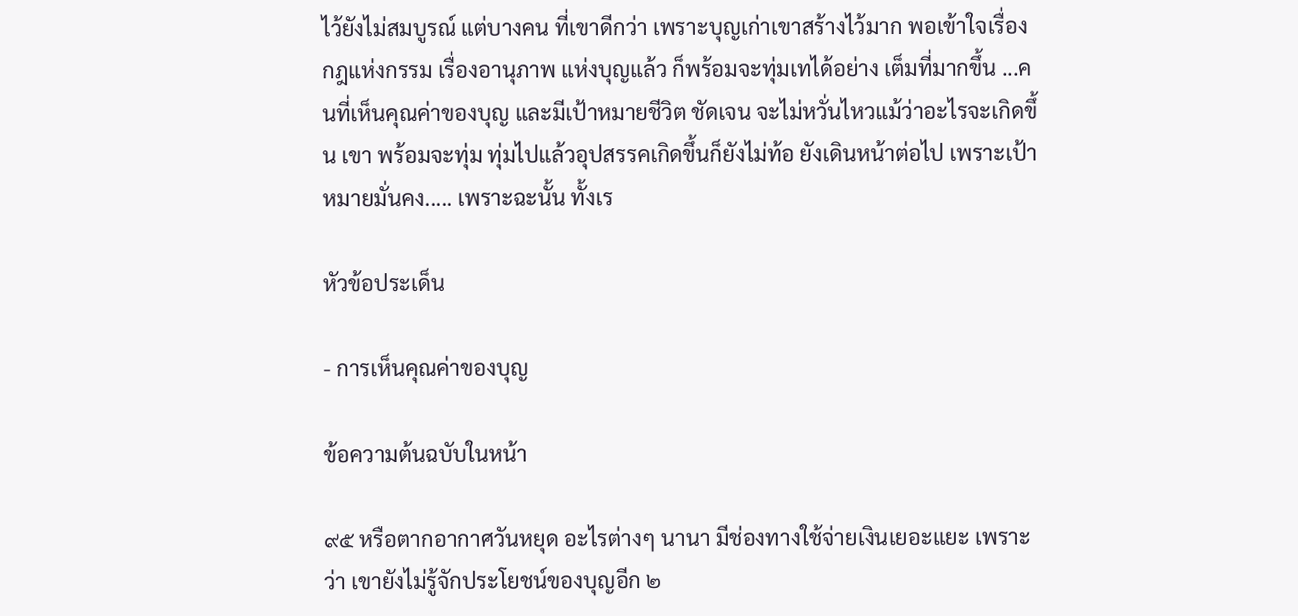ไว้ยังไม่สมบูรณ์ แต่บางคน ที่เขาดีกว่า เพราะบุญเก่าเขาสร้างไว้มาก พอเข้าใจเรื่องกฎแห่งกรรม เรื่องอานุภาพ แห่งบุญแล้ว ก็พร้อมจะทุ่มเทได้อย่าง เต็มที่มากขึ้น ...คนที่เห็นคุณค่าของบุญ และมีเป้าหมายชีวิต ชัดเจน จะไม่หวั่นไหวแม้ว่าอะไรจะเกิดขึ้น เขา พร้อมจะทุ่ม ทุ่มไปแล้วอุปสรรคเกิดขึ้นก็ยังไม่ท้อ ยังเดินหน้าต่อไป เพราะเป้าหมายมั่นคง..... เพราะฉะนั้น ทั้งเร

หัวข้อประเด็น

- การเห็นคุณค่าของบุญ

ข้อความต้นฉบับในหน้า

๙๕ หรือตากอากาศวันหยุด อะไรต่างๆ นานา มีช่องทางใช้จ่ายเงินเยอะแยะ เพราะว่า เขายังไม่รู้จักประโยชน์ของบุญอีก ๒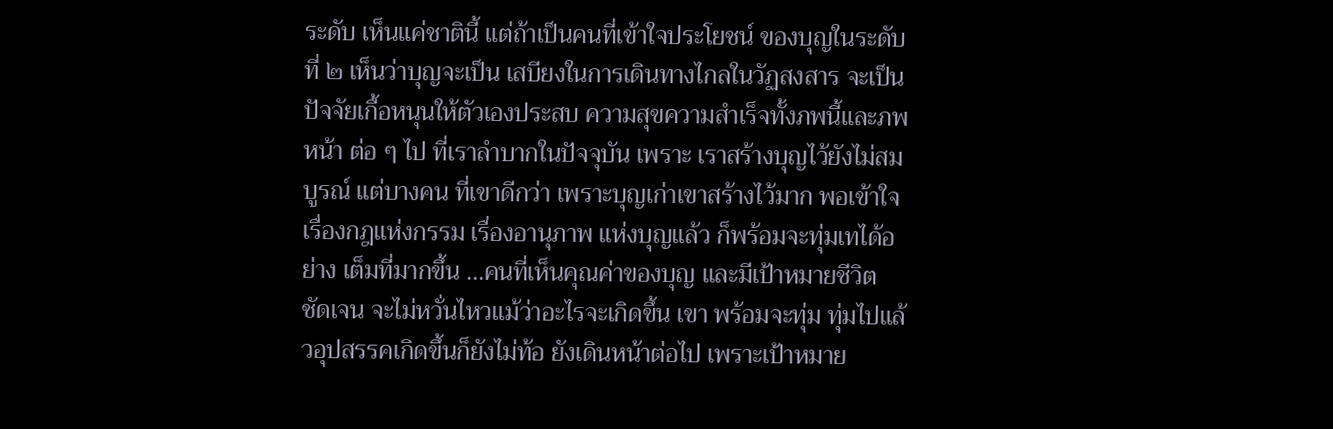ระดับ เห็นแค่ชาตินี้ แต่ถ้าเป็นคนที่เข้าใจประโยชน์ ของบุญในระดับที่ ๒ เห็นว่าบุญจะเป็น เสบียงในการเดินทางไกลในวัฏสงสาร จะเป็นปัจจัยเกื้อหนุนให้ตัวเองประสบ ความสุขความสำเร็จทั้งภพนี้และภพหน้า ต่อ ๆ ไป ที่เราลำบากในปัจจุบัน เพราะ เราสร้างบุญไว้ยังไม่สมบูรณ์ แต่บางคน ที่เขาดีกว่า เพราะบุญเก่าเขาสร้างไว้มาก พอเข้าใจเรื่องกฎแห่งกรรม เรื่องอานุภาพ แห่งบุญแล้ว ก็พร้อมจะทุ่มเทได้อย่าง เต็มที่มากขึ้น ...คนที่เห็นคุณค่าของบุญ และมีเป้าหมายชีวิต ชัดเจน จะไม่หวั่นไหวแม้ว่าอะไรจะเกิดขึ้น เขา พร้อมจะทุ่ม ทุ่มไปแล้วอุปสรรคเกิดขึ้นก็ยังไม่ท้อ ยังเดินหน้าต่อไป เพราะเป้าหมาย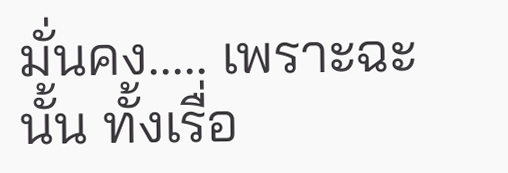มั่นคง..... เพราะฉะนั้น ทั้งเรื่อ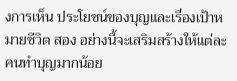งการเห็น ประโยชน์ของบุญและเรื่องเป้าหมายชีวิต สอง อย่างนี้จะเสริมสร้างให้แต่ละคนทำบุญมากน้อย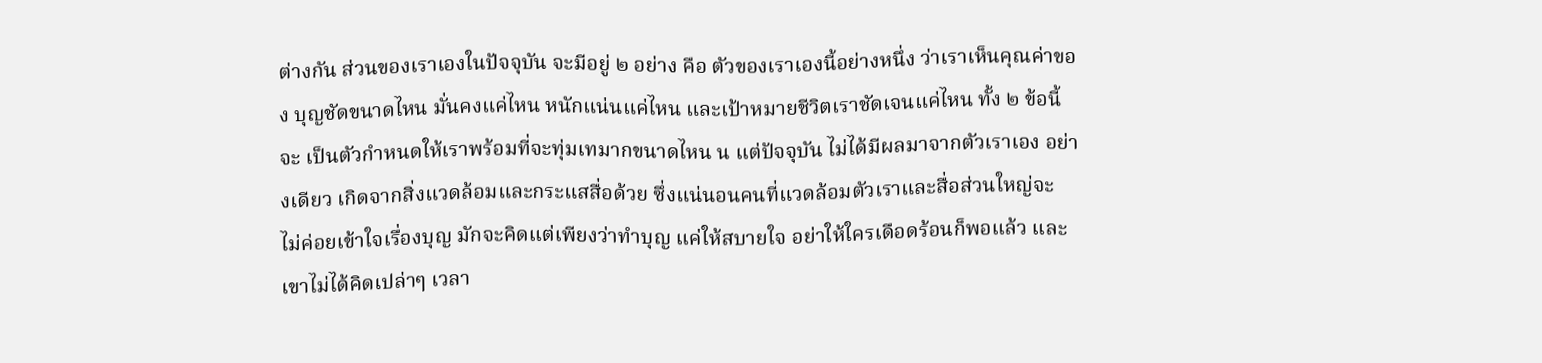ต่างกัน ส่วนของเราเองในปัจจุบัน จะมีอยู่ ๒ อย่าง คือ ตัวของเราเองนี้อย่างหนึ่ง ว่าเราเห็นคุณค่าของ บุญชัดขนาดไหน มั่นคงแค่ไหน หนักแน่นแค่ไหน และเป้าหมายชีวิตเราชัดเจนแค่ไหน ทั้ง ๒ ข้อนี้ จะ เป็นตัวกำหนดให้เราพร้อมที่จะทุ่มเทมากขนาดไหน น แต่ปัจจุบัน ไม่ได้มีผลมาจากตัวเราเอง อย่างเดียว เกิดจากสิ่งแวดล้อมและกระแสสื่อด้วย ซึ่งแน่นอนคนที่แวดล้อมตัวเราและสื่อส่วนใหญ่จะ ไม่ค่อยเข้าใจเรื่องบุญ มักจะคิดแต่เพียงว่าทำบุญ แค่ให้สบายใจ อย่าให้ใครเดือดร้อนก็พอแล้ว และ เขาไม่ได้คิดเปล่าๆ เวลา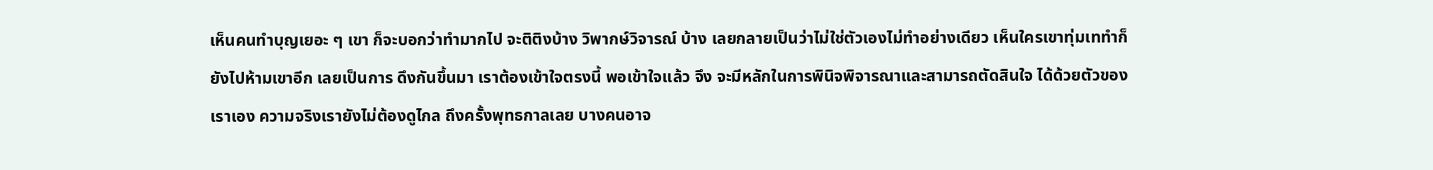เห็นคนทำบุญเยอะ ๆ เขา ก็จะบอกว่าทำมากไป จะติติงบ้าง วิพากษ์วิจารณ์ บ้าง เลยกลายเป็นว่าไม่ใช่ตัวเองไม่ทำอย่างเดียว เห็นใครเขาทุ่มเททำก็ยังไปห้ามเขาอีก เลยเป็นการ ดึงกันขึ้นมา เราต้องเข้าใจตรงนี้ พอเข้าใจแล้ว จึง จะมีหลักในการพินิจพิจารณาและสามารถตัดสินใจ ได้ด้วยตัวของเราเอง ความจริงเรายังไม่ต้องดูไกล ถึงครั้งพุทธกาลเลย บางคนอาจ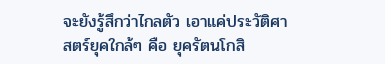จะยังรู้สึกว่าไกลตัว เอาแค่ประวัติศาสตร์ยุคใกล้ๆ คือ ยุครัตนโกสิ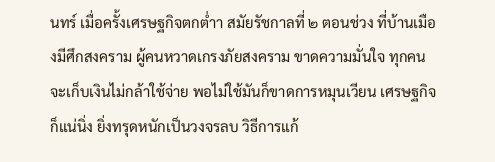นทร์ เมื่อครั้งเศรษฐกิจตกต่ำา สมัยรัชกาลที่ ๒ ตอนช่วง ที่บ้านเมืองมีศึกสงคราม ผู้คนหวาดเกรงภัยสงคราม ขาดความมั่นใจ ทุกคนจะเก็บเงินไม่กล้าใช้จ่าย พอไม่ใช้มันก็ขาดการหมุนเวียน เศรษฐกิจก็แน่นิ่ง ยิ่งทรุดหนักเป็นวงจรลบ วิธีการแก้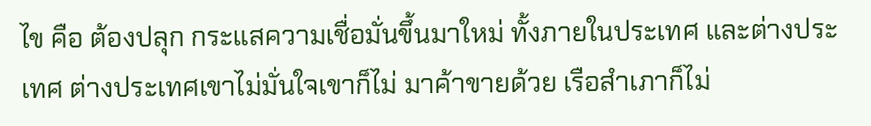ไข คือ ต้องปลุก กระแสความเชื่อมั่นขึ้นมาใหม่ ทั้งภายในประเทศ และต่างประเทศ ต่างประเทศเขาไม่มั่นใจเขาก็ไม่ มาค้าขายด้วย เรือสำเภาก็ไม่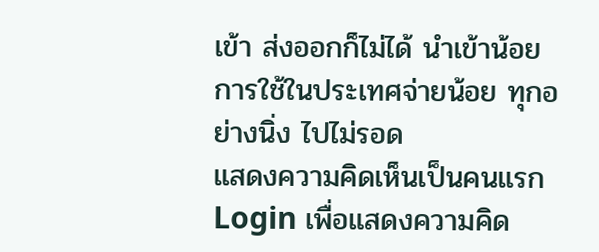เข้า ส่งออกก็ไม่ได้ นำเข้าน้อย การใช้ในประเทศจ่ายน้อย ทุกอย่างนิ่ง ไปไม่รอด
แสดงความคิดเห็นเป็นคนแรก
Login เพื่อแสดงความคิด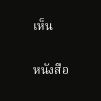เห็น

หนังสือ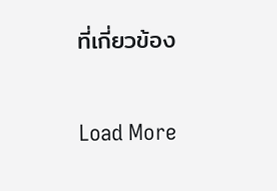ที่เกี่ยวข้อง

Load More